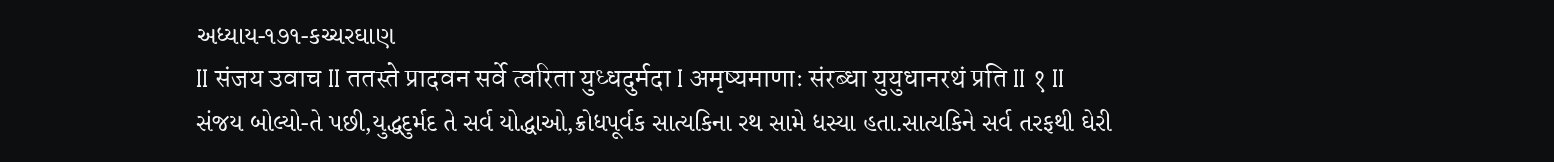અધ્યાય-૧૭૧-કચ્ચરઘાણ
II संजय उवाच II ततस्ते प्रादवन सर्वे त्वरिता युध्धदुर्मदा I अमृष्यमाणाः संरब्धा युयुधानरथं प्रति II १ II
સંજય બોલ્યો-તે પછી,યુદ્ધદુર્મદ તે સર્વ યોદ્ધાઓ,ક્રોધપૂર્વક સાત્યકિના રથ સામે ધસ્યા હતા.સાત્યકિને સર્વ તરફથી ઘેરી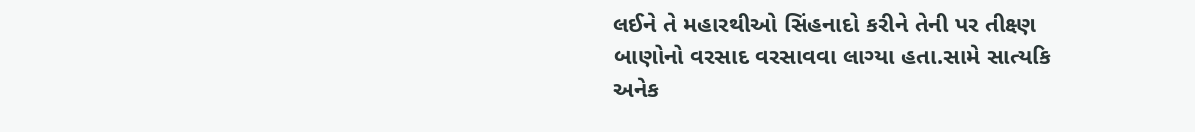લઈને તે મહારથીઓ સિંહનાદો કરીને તેની પર તીક્ષ્ણ બાણોનો વરસાદ વરસાવવા લાગ્યા હતા.સામે સાત્યકિ અનેક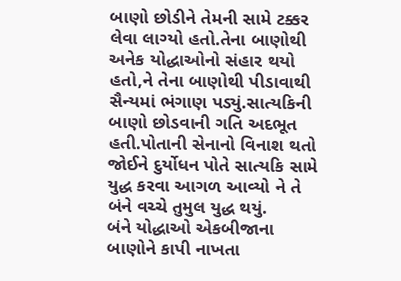બાણો છોડીને તેમની સામે ટક્કર લેવા લાગ્યો હતો.તેના બાણોથી અનેક યોદ્ધાઓનો સંહાર થયો હતો,ને તેના બાણોથી પીડાવાથી સૈન્યમાં ભંગાણ પડ્યું.સાત્યકિની બાણો છોડવાની ગતિ અદભૂત હતી.પોતાની સેનાનો વિનાશ થતો જોઈને દુર્યોધન પોતે સાત્યકિ સામે યુદ્ધ કરવા આગળ આવ્યો ને તે બંને વચ્ચે તુમુલ યુદ્ધ થયું.
બંને યોદ્ધાઓ એકબીજાના બાણોને કાપી નાખતા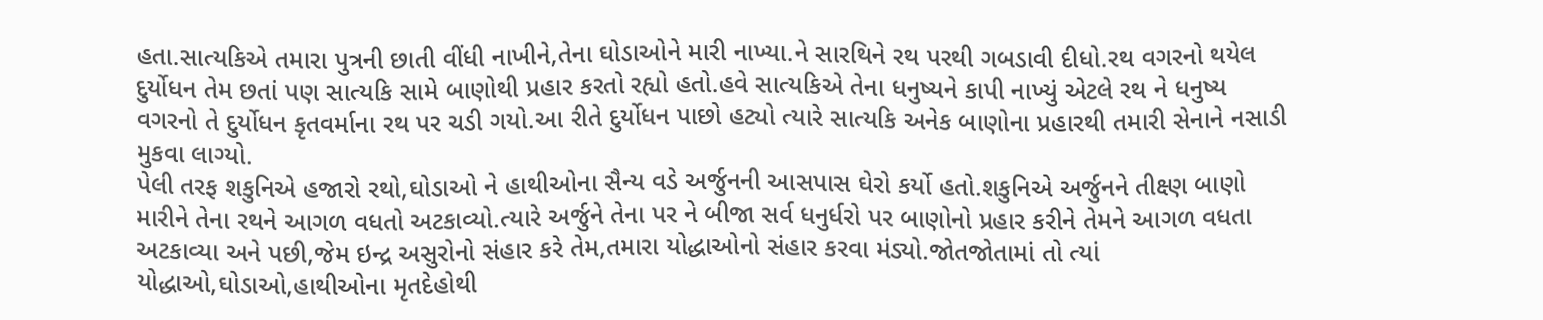હતા.સાત્યકિએ તમારા પુત્રની છાતી વીંધી નાખીને,તેના ઘોડાઓને મારી નાખ્યા.ને સારથિને રથ પરથી ગબડાવી દીધો.રથ વગરનો થયેલ દુર્યોધન તેમ છતાં પણ સાત્યકિ સામે બાણોથી પ્રહાર કરતો રહ્યો હતો.હવે સાત્યકિએ તેના ધનુષ્યને કાપી નાખ્યું એટલે રથ ને ધનુષ્ય વગરનો તે દુર્યોધન કૃતવર્માના રથ પર ચડી ગયો.આ રીતે દુર્યોધન પાછો હટ્યો ત્યારે સાત્યકિ અનેક બાણોના પ્રહારથી તમારી સેનાને નસાડી મુકવા લાગ્યો.
પેલી તરફ શકુનિએ હજારો રથો,ઘોડાઓ ને હાથીઓના સૈન્ય વડે અર્જુનની આસપાસ ઘેરો કર્યો હતો.શકુનિએ અર્જુનને તીક્ષ્ણ બાણો મારીને તેના રથને આગળ વધતો અટકાવ્યો.ત્યારે અર્જુને તેના પર ને બીજા સર્વ ધનુર્ધરો પર બાણોનો પ્રહાર કરીને તેમને આગળ વધતા અટકાવ્યા અને પછી,જેમ ઇન્દ્ર અસુરોનો સંહાર કરે તેમ,તમારા યોદ્ધાઓનો સંહાર કરવા મંડ્યો.જોતજોતામાં તો ત્યાં યોદ્ધાઓ,ઘોડાઓ,હાથીઓના મૃતદેહોથી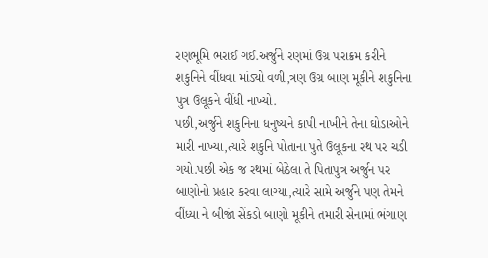રણભૂમિ ભરાઈ ગઈ.અર્જુને રણમાં ઉગ્ર પરાક્રમ કરીને શકુનિને વીંધવા માંડ્યો વળી,ત્રણ ઉગ્ર બાણ મૂકીને શકુનિના પુત્ર ઉલૂકને વીંધી નાખ્યો.
પછી,અર્જુને શકુનિના ધનુષ્યને કાપી નાખીને તેના ઘોડાઓને મારી નાખ્યા,ત્યારે શકુનિ પોતાના પુતે ઉલૂકના રથ પર ચડી ગયો.પછી એક જ રથમાં બેઠેલા તે પિતાપુત્ર અર્જુન પર બાણોનો પ્રહાર કરવા લાગ્યા,ત્યારે સામે અર્જુને પણ તેમને વીંધ્યા ને બીજાં સેંકડો બાણો મૂકીને તમારી સેનામાં ભંગાણ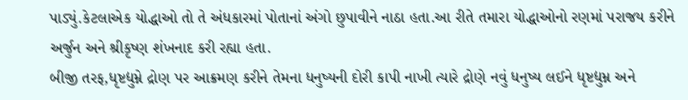પાડ્યું.કેટલાએક યોદ્ધાઓ તો તે અંધકારમાં પોતાનાં અંગો છુપાવીને નાઠા હતા.આ રીતે તમારા યોદ્ધાઓનો રણમાં પરાજય કરીને અર્જુન અને શ્રીકૃષ્ણ શંખનાદ કરી રહ્યા હતા.
બીજી તરફ,ધૃષ્ટદ્યુમ્ને દ્રોણ પર આક્રમણ કરીને તેમના ધનુષ્યની દોરી કાપી નાખી ત્યારે દ્રોણે નવું ધનુષ્ય લઈને ધૃષ્ટદ્યુમ્ન અને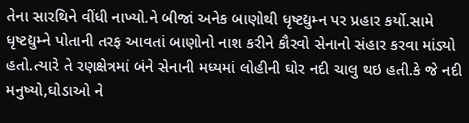તેના સારથિને વીંધી નાખ્યો.ને બીજાં અનેક બાણોથી ધૃષ્ટદ્યુમ્ન પર પ્રહાર કર્યો.સામે ધૃષ્ટદ્યુમ્ને પોતાની તરફ આવતાં બાણોનો નાશ કરીને કૌરવો સેનાનો સંહાર કરવા માંડ્યો હતો.ત્યારે તે રણક્ષેત્રમાં બંને સેનાની મધ્યમાં લોહીની ઘોર નદી ચાલુ થઇ હતી.કે જે નદી મનુષ્યો,ઘોડાઓ ને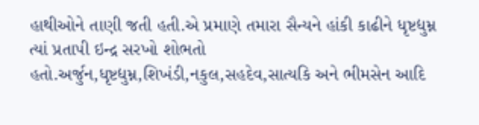હાથીઓને તાણી જતી હતી.એ પ્રમાણે તમારા સૈન્યને હાંકી કાઢીને ધૃષ્ટદ્યુમ્ન ત્યાં પ્રતાપી ઇન્દ્ર સરખો શોભતો હતો.અર્જુન,ધૃષ્ટદ્યુમ્ન,શિખંડી,નકુલ,સહદેવ,સાત્યકિ અને ભીમસેન આદિ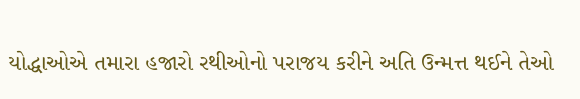યોદ્ધાઓએ તમારા હજારો રથીઓનો પરાજય કરીને અતિ ઉન્મત્ત થઈને તેઓ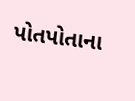પોતપોતાના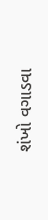શંખો વગાડવા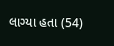લાગ્યા હતા (54)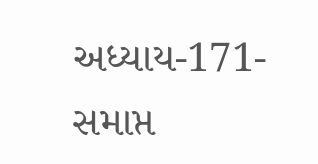અધ્યાય-171-સમાપ્ત